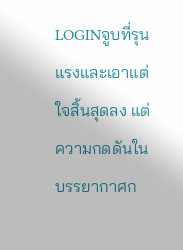LOGINจูบที่รุนแรงและเอาแต่ใจสิ้นสุดลง แต่ความกดดันในบรรยากาศก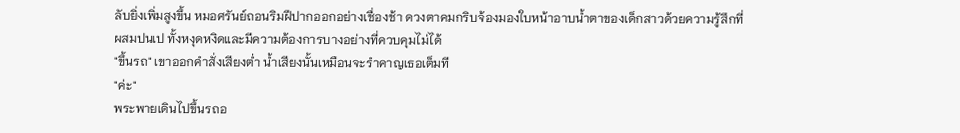ลับยิ่งเพิ่มสูงขึ้น หมอศรันย์ถอนริมฝีปากออกอย่างเชื่องช้า ดวงตาคมกริบจ้องมองใบหน้าอาบน้ำตาของเด็กสาวด้วยความรู้สึกที่ผสมปนเป ทั้งหงุดหงิดและมีความต้องการบางอย่างที่ควบคุมไม่ได้
"ขึ้นรถ" เขาออกคำสั่งเสียงต่ำ น้ำเสียงนั้นเหมือนจะรำคาญเธอเต็มที
"ค่ะ"
พระพายเดินไปขึ้นรถอ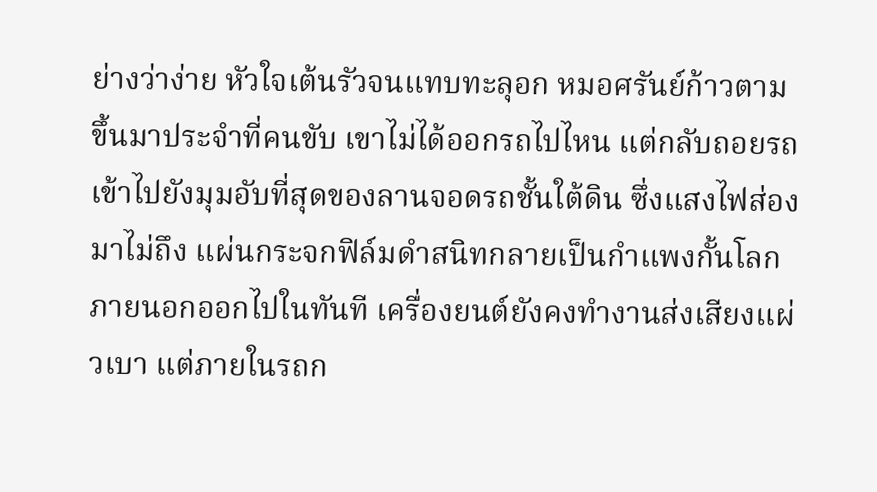ย่างว่าง่าย หัวใจเต้นรัวจนแทบทะลุอก หมอศรันย์ก้าวตามขึ้นมาประจำที่คนขับ เขาไม่ได้ออกรถไปไหน แต่กลับถอยรถเข้าไปยังมุมอับที่สุดของลานจอดรถชั้นใต้ดิน ซึ่งแสงไฟส่องมาไม่ถึง แผ่นกระจกฟิล์มดำสนิทกลายเป็นกำแพงกั้นโลกภายนอกออกไปในทันที เครื่องยนต์ยังคงทำงานส่งเสียงแผ่วเบา แต่ภายในรถก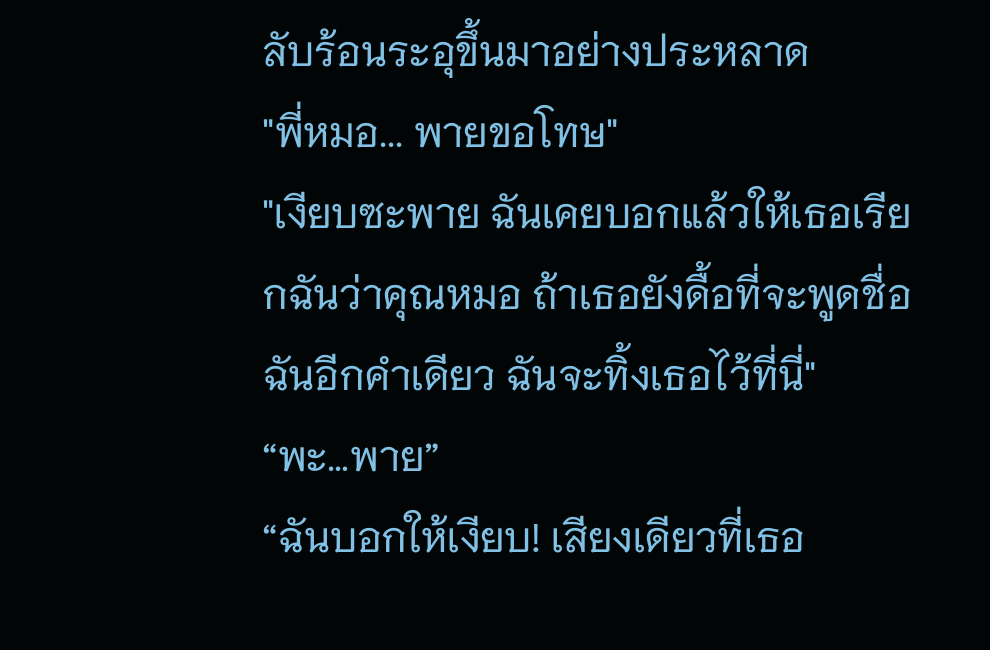ลับร้อนระอุขึ้นมาอย่างประหลาด
"พี่หมอ... พายขอโทษ"
"เงียบซะพาย ฉันเคยบอกแล้วให้เธอเรียกฉันว่าคุณหมอ ถ้าเธอยังดื้อที่จะพูดชื่อฉันอีกคำเดียว ฉันจะทิ้งเธอไว้ที่นี่"
“พะ…พาย”
“ฉันบอกให้เงียบ! เสียงเดียวที่เธอ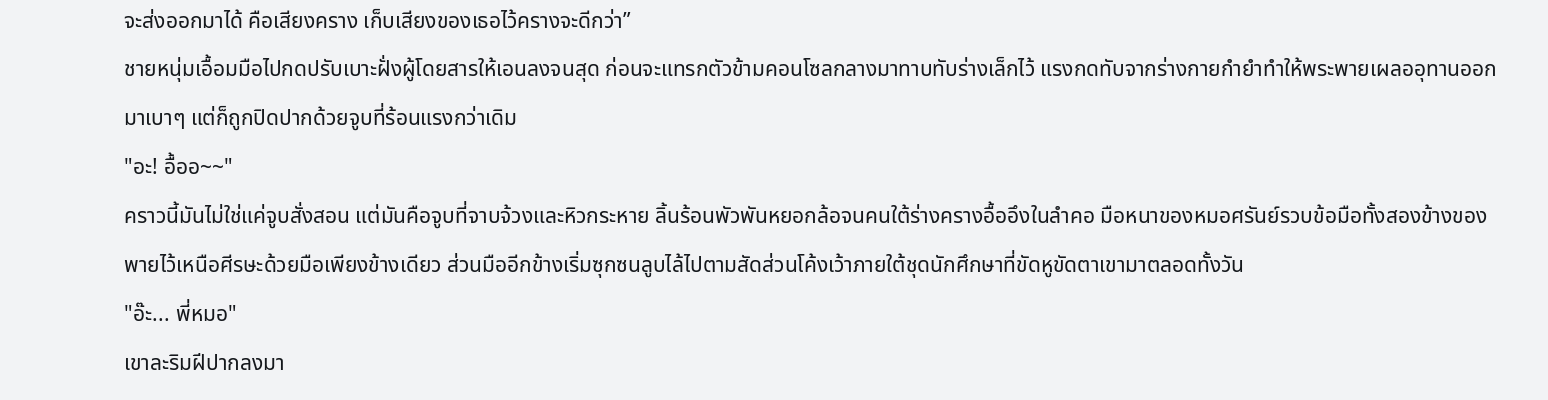จะส่งออกมาได้ คือเสียงคราง เก็บเสียงของเธอไว้ครางจะดีกว่า”
ชายหนุ่มเอื้อมมือไปกดปรับเบาะฝั่งผู้โดยสารให้เอนลงจนสุด ก่อนจะแทรกตัวข้ามคอนโซลกลางมาทาบทับร่างเล็กไว้ แรงกดทับจากร่างกายกำยำทำให้พระพายเผลออุทานออกมาเบาๆ แต่ก็ถูกปิดปากด้วยจูบที่ร้อนแรงกว่าเดิม
"อะ! อื้ออ~~"
คราวนี้มันไม่ใช่แค่จูบสั่งสอน แต่มันคือจูบที่จาบจ้วงและหิวกระหาย ลิ้นร้อนพัวพันหยอกล้อจนคนใต้ร่างครางอื้ออึงในลำคอ มือหนาของหมอศรันย์รวบข้อมือทั้งสองข้างของพายไว้เหนือศีรษะด้วยมือเพียงข้างเดียว ส่วนมืออีกข้างเริ่มซุกซนลูบไล้ไปตามสัดส่วนโค้งเว้าภายใต้ชุดนักศึกษาที่ขัดหูขัดตาเขามาตลอดทั้งวัน
"อ๊ะ... พี่หมอ"
เขาละริมฝีปากลงมา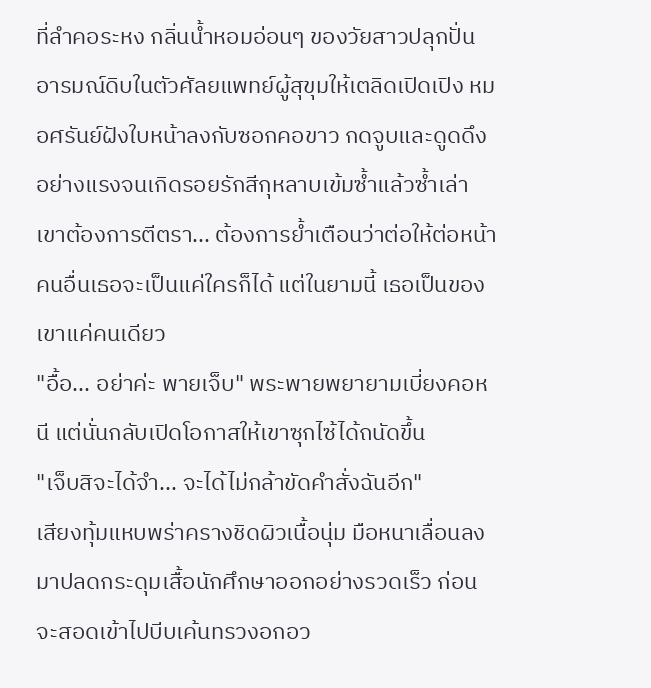ที่ลำคอระหง กลิ่นน้ำหอมอ่อนๆ ของวัยสาวปลุกปั่นอารมณ์ดิบในตัวศัลยแพทย์ผู้สุขุมให้เตลิดเปิดเปิง หมอศรันย์ฝังใบหน้าลงกับซอกคอขาว กดจูบและดูดดึงอย่างแรงจนเกิดรอยรักสีกุหลาบเข้มซ้ำแล้วซ้ำเล่า เขาต้องการตีตรา... ต้องการย้ำเตือนว่าต่อให้ต่อหน้าคนอื่นเธอจะเป็นแค่ใครก็ได้ แต่ในยามนี้ เธอเป็นของเขาแค่คนเดียว
"อื้อ... อย่าค่ะ พายเจ็บ" พระพายพยายามเบี่ยงคอหนี แต่นั่นกลับเปิดโอกาสให้เขาซุกไซ้ได้ถนัดขึ้น
"เจ็บสิจะได้จำ... จะได้ไม่กล้าขัดคำสั่งฉันอีก"
เสียงทุ้มแหบพร่าครางชิดผิวเนื้อนุ่ม มือหนาเลื่อนลงมาปลดกระดุมเสื้อนักศึกษาออกอย่างรวดเร็ว ก่อนจะสอดเข้าไปบีบเค้นทรวงอกอว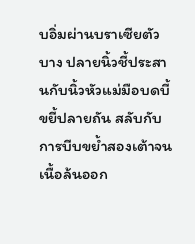บอิ่มผ่านบราเซียตัวบาง ปลายนิ้วชี้ประสานกับนิ้วหัวแม่มือบดบี้ขยี้ปลายถัน สลับกับการบีบขย้ำสองเต้าจนเนื้อล้นออก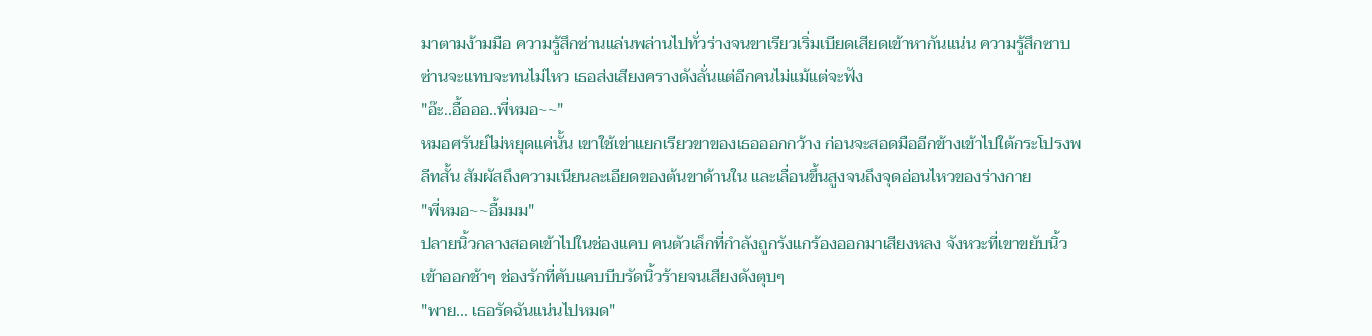มาตามง้ามมือ ความรู้สึกซ่านแล่นพล่านไปทั่วร่างจนขาเรียวเริ่มเบียดเสียดเข้าหากันแน่น ความรู้สึกซาบซ่านจะแทบจะทนไม่ไหว เธอส่งเสียงครางดังลั่นแต่อีกคนไม่แม้แต่จะฟัง
"อ๊ะ..อื้อออ..พี่หมอ~~"
หมอศรันย์ไม่หยุดแค่นั้น เขาใช้เข่าแยกเรียวขาของเธอออกกว้าง ก่อนจะสอดมืออีกข้างเข้าไปใต้กระโปรงพลีทสั้น สัมผัสถึงความเนียนละเอียดของต้นขาด้านใน และเลื่อนขึ้นสูงจนถึงจุดอ่อนไหวของร่างกาย
"พี่หมอ~~อื้มมม"
ปลายนิ้วกลางสอดเข้าไปในช่องแคบ คนตัวเล็กที่กำลังถูกรังแกร้องออกมาเสียงหลง จังหวะที่เขาขยับนิ้วเข้าออกช้าๆ ช่องรักที่คับแคบบีบรัดนิ้วร้ายจนเสียงดังตุบๆ
"พาย... เธอรัดฉันแน่นไปหมด"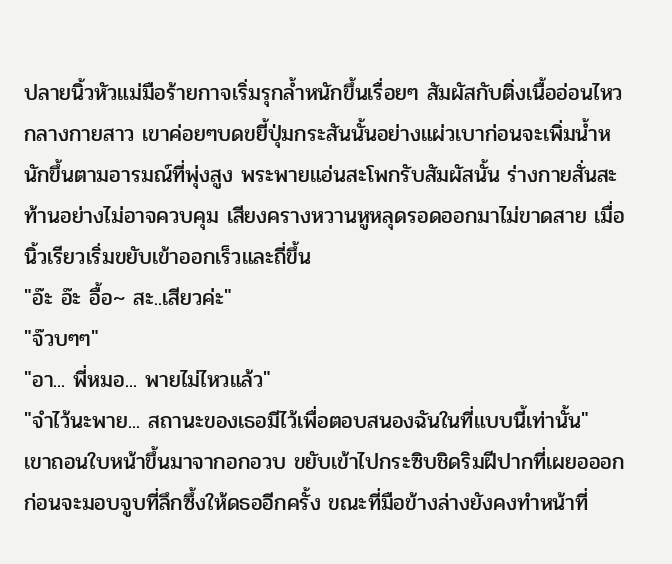ปลายนิ้วหัวแม่มือร้ายกาจเริ่มรุกล้ำหนักขึ้นเรื่อยๆ สัมผัสกับติ่งเนื้ออ่อนไหวกลางกายสาว เขาค่อยๆบดขยี้ปุ่มกระสันนั้นอย่างแผ่วเบาก่อนจะเพิ่มน้ำหนักขึ้นตามอารมณ์ที่พุ่งสูง พระพายแอ่นสะโพกรับสัมผัสนั้น ร่างกายสั่นสะท้านอย่างไม่อาจควบคุม เสียงครางหวานหูหลุดรอดออกมาไม่ขาดสาย เมื่อนิ้วเรียวเริ่มขยับเข้าออกเร็วและถี่ขึ้น
"อ๊ะ อ๊ะ อื้อ~ สะ..เสียวค่ะ"
"จ๊วบๆๆ"
"อา... พี่หมอ... พายไม่ไหวแล้ว"
"จำไว้นะพาย... สถานะของเธอมีไว้เพื่อตอบสนองฉันในที่แบบนี้เท่านั้น"
เขาถอนใบหน้าขึ้นมาจากอกอวบ ขยับเข้าไปกระซิบชิดริมฝีปากที่เผยอออกก่อนจะมอบจูบที่ลึกซึ้งให้ดธออีกครั้ง ขณะที่มือข้างล่างยังคงทำหน้าที่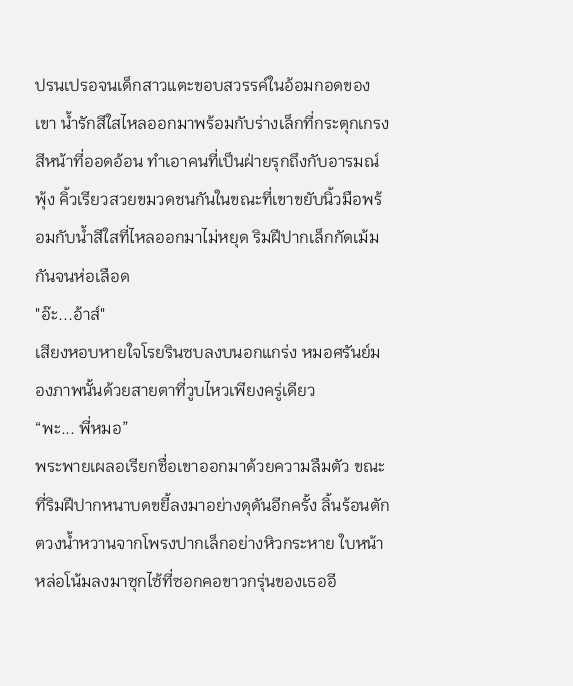ปรนเปรอจนเด็กสาวแตะขอบสวรรค์ในอ้อมกอดของเขา น้ำรักสีใสไหลออกมาพร้อมกับร่างเล็กที่กระตุกเกรง สีหน้าที่ออดอ้อน ทำเอาคนที่เป็นฝ่ายรุกถึงกับอารมณ์พุ้ง คิ้วเรียวสวยขมวดชนกันในขณะที่เขาขยับนิ้วมือพร้อมกับน้ำสีใสที่ไหลออกมาไม่หยุด ริมฝีปากเล็กกัดเม้มกันจนห่อเลือด
"อ๊ะ...อ้าส์"
เสียงหอบหายใจโรยรินซบลงบนอกแกร่ง หมอศรันย์มองภาพนั้นด้วยสายตาที่วูบไหวเพียงครู่เดียว
“พะ... พี่หมอ”
พระพายเผลอเรียกชื่อเขาออกมาด้วยความลืมตัว ขณะที่ริมฝีปากหนาบดขยี้ลงมาอย่างดุดันอีกครั้ง ลิ้นร้อนตักตวงน้ำหวานจากโพรงปากเล็กอย่างหิวกระหาย ใบหน้าหล่อโน้มลงมาซุกไซ้ที่ซอกคอขาวกรุ่นของเธออี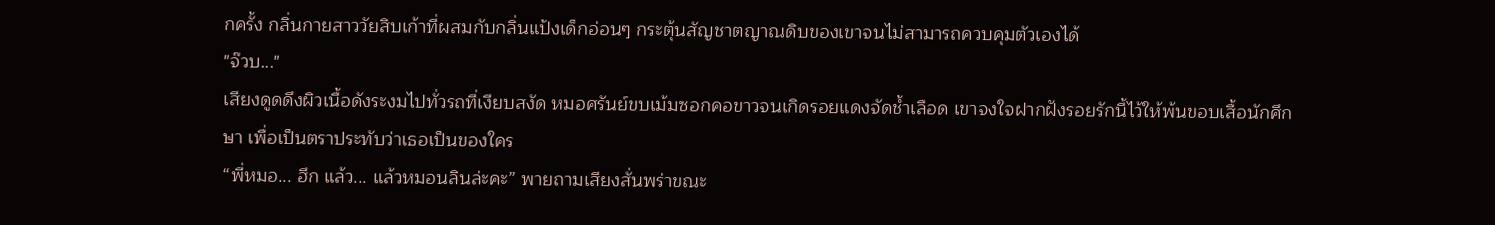กครั้ง กลิ่นกายสาววัยสิบเก้าที่ผสมกับกลิ่นแป้งเด็กอ่อนๆ กระตุ้นสัญชาตญาณดิบของเขาจนไม่สามารถควบคุมตัวเองได้
"จ๊วบ..."
เสียงดูดดึงผิวเนื้อดังระงมไปทั่วรถที่เงียบสงัด หมอศรันย์ขบเม้มซอกคอขาวจนเกิดรอยแดงจัดช้ำเลือด เขาจงใจฝากฝังรอยรักนี้ไว้ให้พ้นขอบเสื้อนักศึกษา เพื่อเป็นตราประทับว่าเธอเป็นของใคร
“พี่หมอ... ฮึก แล้ว... แล้วหมอนลินล่ะคะ” พายถามเสียงสั่นพร่าขณะ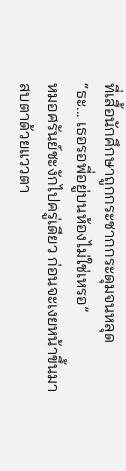ที่เสื้อนักศึกษาถูกกระชากกระดุมจนหลุด
“ธะ... เธอรอพี่อยู่บนห้องไม่ใช่เหรอ”
หมอศรันย์ชะงักไปครู่เดียว ก่อนจะเงยหน้าขึ้นมาสบตาด้วยแววตา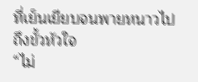ที่เย็นเยียบจนพายหนาวไปถึงขั้วหัวใจ
“ไม่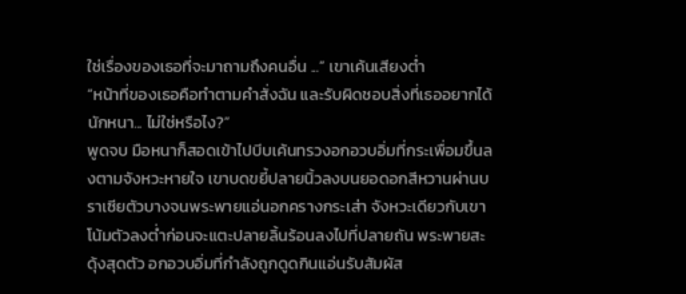ใช่เรื่องของเธอที่จะมาถามถึงคนอื่น ...” เขาเค้นเสียงต่ำ
“หน้าที่ของเธอคือทำตามคำสั่งฉัน และรับผิดชอบสิ่งที่เธออยากได้นักหนา... ไม่ใช่หรือไง?”
พูดจบ มือหนาก็สอดเข้าไปบีบเค้นทรวงอกอวบอิ่มที่กระเพื่อมขึ้นลงตามจังหวะหายใจ เขาบดขยี้ปลายนิ้วลงบนยอดอกสีหวานผ่านบราเซียตัวบางจนพระพายแอ่นอกครางกระเส่า จังหวะเดียวกับเขาโน้มตัวลงต่ำก่อนจะแตะปลายลิ้นร้อนลงไปที่ปลายถัน พระพายสะดุ้งสุดตัว อกอวบอิ่มที่กำลังถูกดูดกินแอ่นรับสัมผัส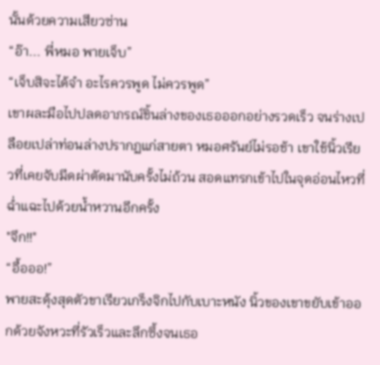นั้นด้วยความเสียวซ่าน
“อ๊า... พี่หมอ พายเจ็บ”
“เจ็บสิจะได้จำ อะไรควรพูด ไม่ควรพูด”
เขาผละมือไปปลดอาภรณ์ชิ้นล่างของเธอออกอย่างรวดเร็ว จนร่างเปลือยเปล่าท่อนล่างปรากฏแก่สายตา หมอศรันย์ไม่รอช้า เขาใช้นิ้วเรียวที่เคยจับมีดผ่าตัดมานับครั้งไม่ถ้วน สอดแทรกเข้าไปในจุดอ่อนไหวที่ฉ่ำแฉะไปด้วยน้ำหวานอีกครั้ง
"จึก!!"
“อื้อออ!”
พายสะดุ้งสุดตัวขาเรียวเกร็งจิกไปกับเบาะหนัง นิ้วของเขาขยับเข้าออกด้วยจังหวะที่รัวเร็วและลึกซึ้งจนเธอ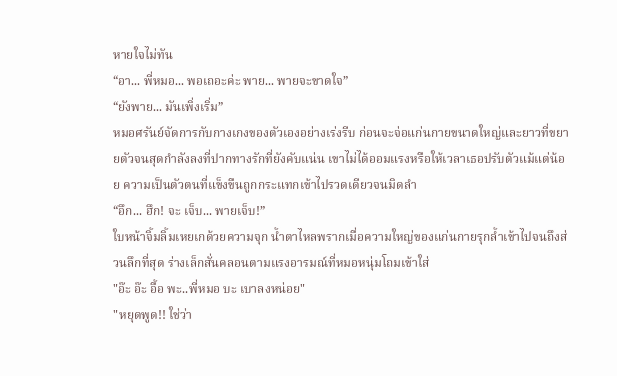หายใจไม่ทัน
“อา... พี่หมอ... พอเถอะค่ะ พาย... พายจะขาดใจ”
“ยังพาย... มันเพิ่งเริ่ม”
หมอศรันย์จัดการกับกางเกงของตัวเองอย่างเร่งรีบ ก่อนจะจ่อแก่นกายขนาดใหญ่และยาวที่ขยายตัวจนสุดกำลังลงที่ปากทางรักที่ยังคับแน่น เขาไม่ได้ออมแรงหรือให้เวลาเธอปรับตัวแม้แต่น้อย ความเป็นตัวตนที่แข็งขืนถูกกระแทกเข้าไปรวดเดียวจนมิดลำ
“อึก... ฮึก! จะ เจ็บ... พายเจ็บ!”
ใบหน้าจิ้มลิ้มเหยเกด้วยความจุก น้ำตาไหลพรากเมื่อความใหญ่ของแก่นกายรุกล้ำเข้าไปจนถึงส่วนลึกที่สุด ร่างเล็กสั่นคลอนตามแรงอารมณ์ที่หมอหนุ่มโถมเข้าใส่
"อ๊ะ อ๊ะ อื้อ พะ..พี่หมอ บะ เบาลงหน่อย"
"หยุดพูด!! ใช่ว่า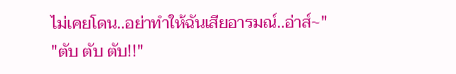ไม่เคยโดน..อย่าทำให้ฉันเสียอารมณ์..อ่าส์~"
"ตับ ตับ ตับ!!"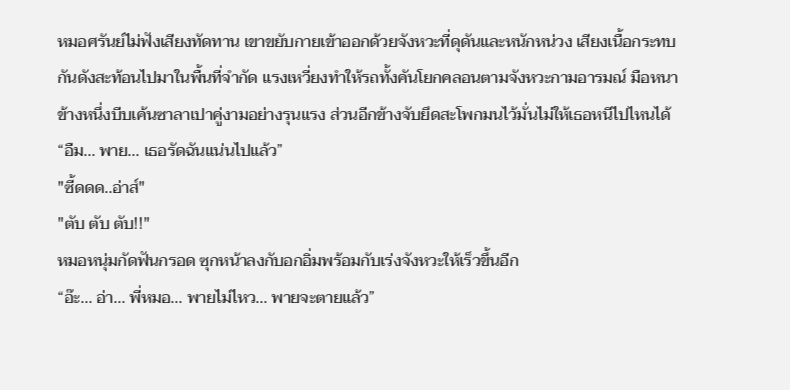หมอศรันย์ไม่ฟังเสียงทัดทาน เขาขยับกายเข้าออกด้วยจังหวะที่ดุดันและหนักหน่วง เสียงเนื้อกระทบกันดังสะท้อนไปมาในพื้นที่จำกัด แรงเหวี่ยงทำให้รถทั้งคันโยกคลอนตามจังหวะกามอารมณ์ มือหนาข้างหนึ่งบีบเค้นซาลาเปาคู่งามอย่างรุนแรง ส่วนอีกข้างจับยึดสะโพกมนไว้มั่นไม่ให้เธอหนีไปไหนได้
“อืม... พาย... เธอรัดฉันแน่นไปแล้ว”
"ซี้ดดด..อ่าส์"
"ตับ ตับ ตับ!!"
หมอหนุ่มกัดฟันกรอด ซุกหน้าลงกับอกอิ่มพร้อมกับเร่งจังหวะให้เร็วขึ้นอีก
“อ๊ะ... อ่า... พี่หมอ... พายไม่ไหว... พายจะตายแล้ว”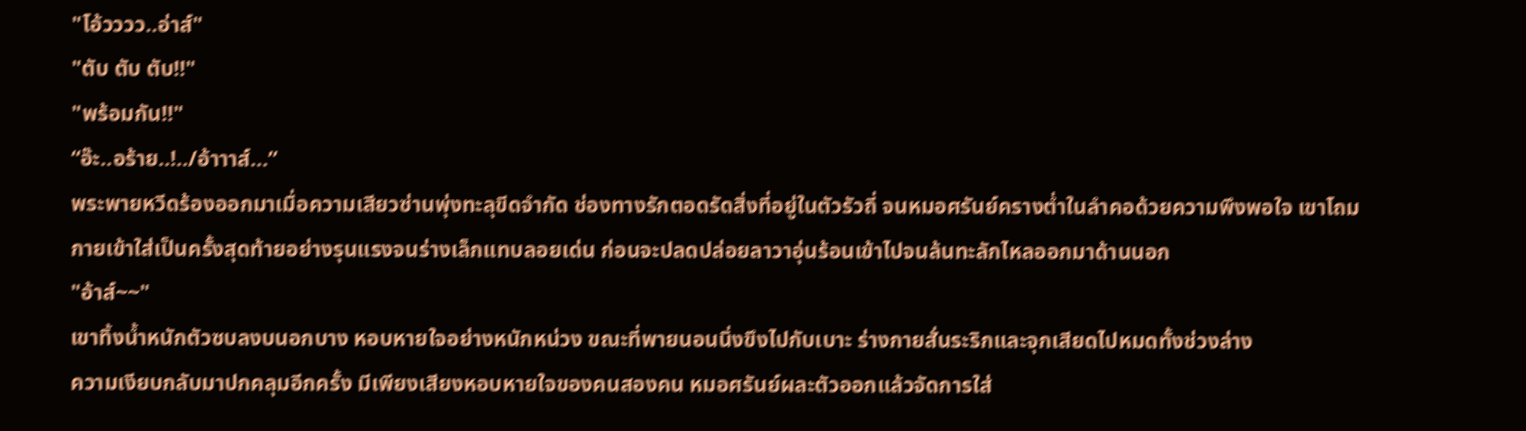"โอ้วววว..อ่าส์"
"ตับ ตับ ตับ!!"
"พร้อมกัน!!"
“อ๊ะ..อร้าย..!../อ้าาาส์...”
พระพายหวีดร้องออกมาเมื่อความเสียวซ่านพุ่งทะลุขีดจำกัด ช่องทางรักตอดรัดสิ่งที่อยู่ในตัวรัวถี่ จนหมอศรันย์ครางต่ำในลำคอด้วยความพึงพอใจ เขาโถมกายเข้าใส่เป็นครั้งสุดท้ายอย่างรุนแรงจนร่างเล็กแทบลอยเด่น ก่อนจะปลดปล่อยลาวาอุ่นร้อนเข้าไปจนล้นทะลักไหลออกมาด้านนอก
"อ้าส์~~"
เขาทิ้งน้ำหนักตัวซบลงบนอกบาง หอบหายใจอย่างหนักหน่วง ขณะที่พายนอนนิ่งขึงไปกับเบาะ ร่างกายสั่นระริกและจุกเสียดไปหมดทั้งช่วงล่าง
ความเงียบกลับมาปกคลุมอีกครั้ง มีเพียงเสียงหอบหายใจของคนสองคน หมอศรันย์ผละตัวออกแล้วจัดการใส่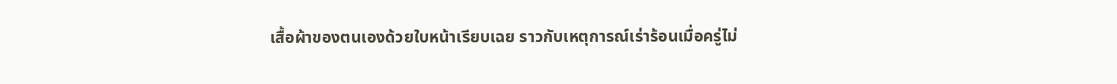เสื้อผ้าของตนเองด้วยใบหน้าเรียบเฉย ราวกับเหตุการณ์เร่าร้อนเมื่อครู่ไม่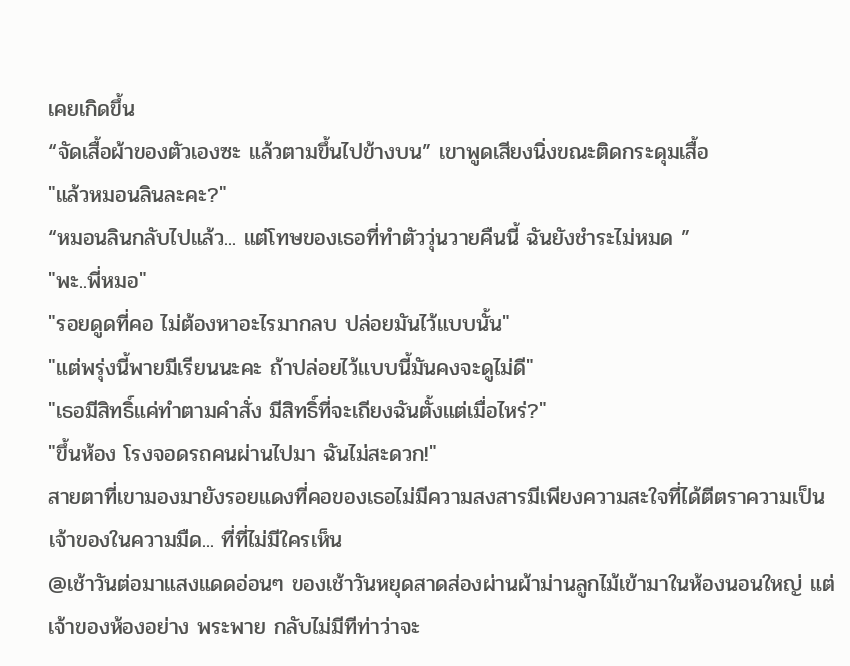เคยเกิดขึ้น
“จัดเสื้อผ้าของตัวเองซะ แล้วตามขึ้นไปข้างบน” เขาพูดเสียงนิ่งขณะติดกระดุมเสื้อ
"แล้วหมอนลินละคะ?"
“หมอนลินกลับไปแล้ว... แต่โทษของเธอที่ทำตัววุ่นวายคืนนี้ ฉันยังชำระไม่หมด ”
"พะ..พี่หมอ"
"รอยดูดที่คอ ไม่ต้องหาอะไรมากลบ ปล่อยมันไว้แบบนั้น"
"แต่พรุ่งนี้พายมีเรียนนะคะ ถ้าปล่อยไว้แบบนี้มันคงจะดูไม่ดี"
"เธอมีสิทธิ์แค่ทำตามคำสั่ง มีสิทธิ์ที่จะเถียงฉันตั้งแต่เมื่อไหร่?"
"ขึ้นห้อง โรงจอดรถคนผ่านไปมา ฉันไม่สะดวก!"
สายตาที่เขามองมายังรอยแดงที่คอของเธอไม่มีความสงสารมีเพียงความสะใจที่ได้ตีตราความเป็นเจ้าของในความมืด... ที่ที่ไม่มีใครเห็น
@เช้าวันต่อมาแสงแดดอ่อนๆ ของเช้าวันหยุดสาดส่องผ่านผ้าม่านลูกไม้เข้ามาในห้องนอนใหญ่ แต่เจ้าของห้องอย่าง พระพาย กลับไม่มีทีท่าว่าจะ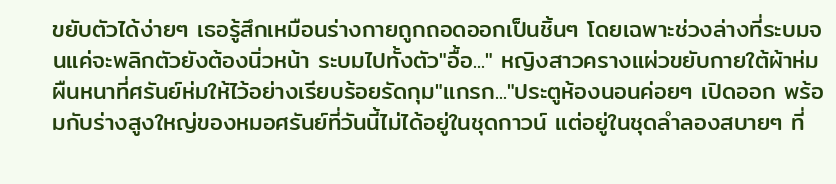ขยับตัวได้ง่ายๆ เธอรู้สึกเหมือนร่างกายถูกถอดออกเป็นชิ้นๆ โดยเฉพาะช่วงล่างที่ระบมจนแค่จะพลิกตัวยังต้องนิ่วหน้า ระบมไปทั้งตัว"อื้อ..." หญิงสาวครางแผ่วขยับกายใต้ผ้าห่มผืนหนาที่ศรันย์ห่มให้ไว้อย่างเรียบร้อยรัดกุม"แกรก..."ประตูห้องนอนค่อยๆ เปิดออก พร้อมกับร่างสูงใหญ่ของหมอศรันย์ที่วันนี้ไม่ได้อยู่ในชุดกาวน์ แต่อยู่ในชุดลำลองสบายๆ ที่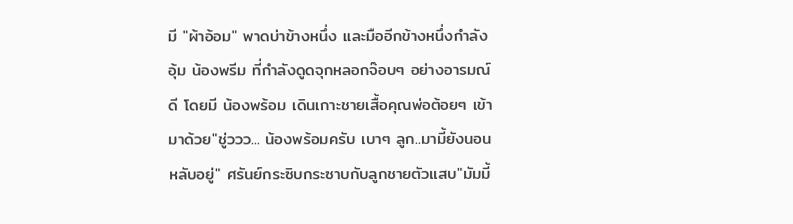มี "ผ้าอ้อม" พาดบ่าข้างหนึ่ง และมืออีกข้างหนึ่งกำลังอุ้ม น้องพรีม ที่กำลังดูดจุกหลอกจ๊อบๆ อย่างอารมณ์ดี โดยมี น้องพร้อม เดินเกาะชายเสื้อคุณพ่อต้อยๆ เข้ามาด้วย"ชู่ววว... น้องพร้อมครับ เบาๆ ลูก..มามี้ยังนอนหลับอยู่" ศรันย์กระซิบกระซาบกับลูกชายตัวแสบ"มัมมี้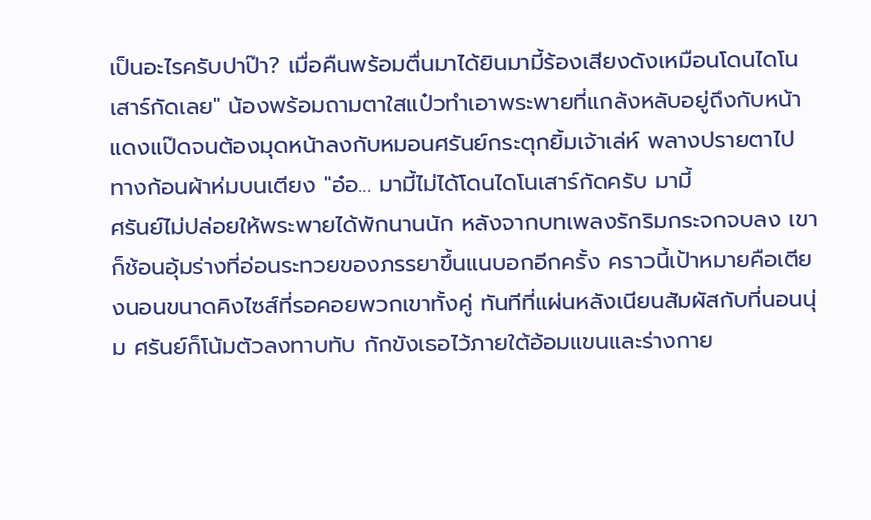เป็นอะไรครับปาป๊า? เมื่อคืนพร้อมตื่นมาได้ยินมามี้ร้องเสียงดังเหมือนโดนไดโนเสาร์กัดเลย" น้องพร้อมถามตาใสแป๋วทำเอาพระพายที่แกล้งหลับอยู่ถึงกับหน้าแดงแป๊ดจนต้องมุดหน้าลงกับหมอนศรันย์กระตุกยิ้มเจ้าเล่ห์ พลางปรายตาไปทางก้อนผ้าห่มบนเตียง "อ๋อ... มามี้ไม่ได้โดนไดโนเสาร์กัดครับ มามี้
ศรันย์ไม่ปล่อยให้พระพายได้พักนานนัก หลังจากบทเพลงรักริมกระจกจบลง เขาก็ช้อนอุ้มร่างที่อ่อนระทวยของภรรยาขึ้นแนบอกอีกครั้ง คราวนี้เป้าหมายคือเตียงนอนขนาดคิงไซส์ที่รอคอยพวกเขาทั้งคู่ ทันทีที่แผ่นหลังเนียนสัมผัสกับที่นอนนุ่ม ศรันย์ก็โน้มตัวลงทาบทับ กักขังเธอไว้ภายใต้อ้อมแขนและร่างกาย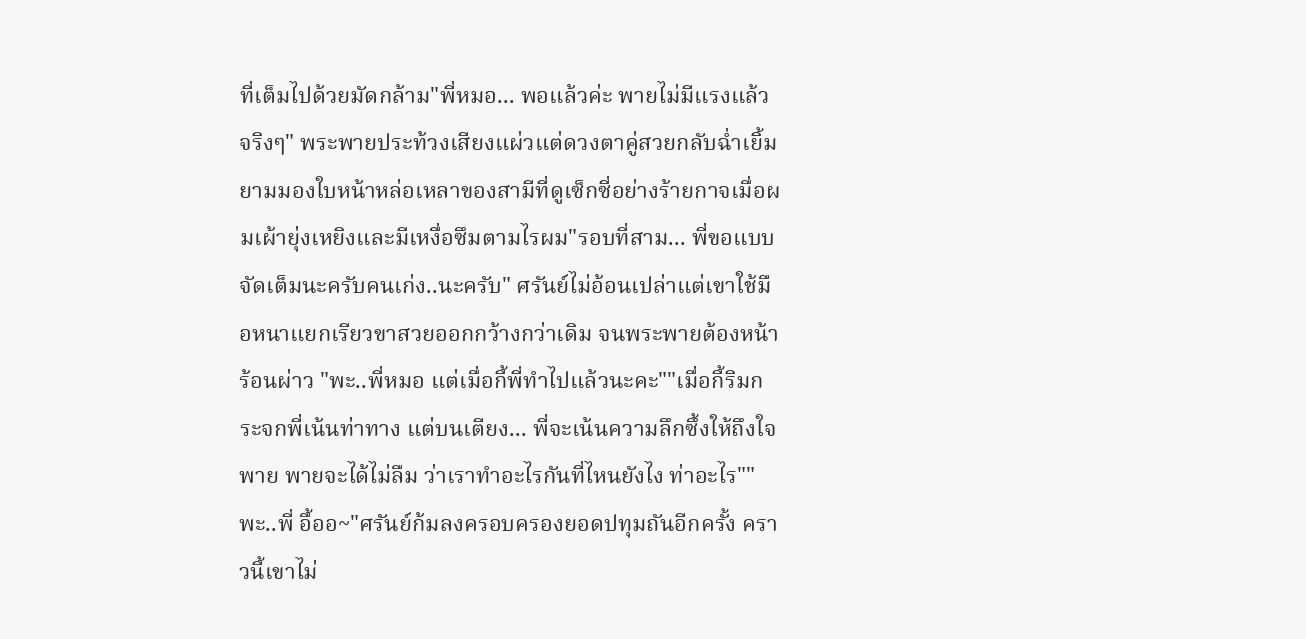ที่เต็มไปด้วยมัดกล้าม"พี่หมอ... พอแล้วค่ะ พายไม่มีแรงแล้วจริงๆ" พระพายประท้วงเสียงแผ่วแต่ดวงตาคู่สวยกลับฉ่ำเยิ้ม ยามมองใบหน้าหล่อเหลาของสามีที่ดูเซ็กซี่อย่างร้ายกาจเมื่อผมเผ้ายุ่งเหยิงและมีเหงื่อซึมตามไรผม"รอบที่สาม... พี่ขอแบบจัดเต็มนะครับคนเก่ง..นะครับ" ศรันย์ไม่อ้อนเปล่าแต่เขาใช้มือหนาแยกเรียวขาสวยออกกว้างกว่าเดิม จนพระพายต้องหน้าร้อนผ่าว "พะ..พี่หมอ แต่เมื่อกี้พี่ทำไปแล้วนะคะ""เมื่อกี้ริมกระจกพี่เน้นท่าทาง แต่บนเตียง... พี่จะเน้นความลึกซึ้งให้ถึงใจพาย พายจะได้ไม่ลืม ว่าเราทำอะไรกันที่ไหนยังไง ท่าอะไร""พะ..พี่ อื้ออ~"ศรันย์ก้มลงครอบครองยอดปทุมถันอีกครั้ง คราวนี้เขาไม่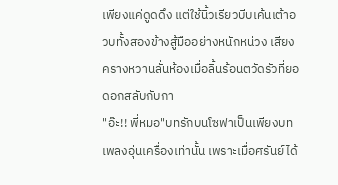เพียงแค่ดูดดึง แต่ใช้นิ้วเรียวบีบเค้นเต้าอวบทั้งสองข้างสู้มืออย่างหนักหน่วง เสียงครางหวานลั่นห้องเมื่อลิ้นร้อนตวัดรัวที่ยอดอกสลับกับกา
"อ๊ะ!! พี่หมอ"บทรักบนโซฟาเป็นเพียงบทเพลงอุ่นเครื่องเท่านั้น เพราะเมื่อศรันย์ได้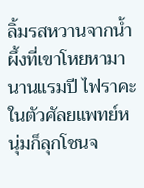ลิ้มรสหวานจากน้ำผึ้งที่เขาโหยหามานานแรมปี ไฟราคะในตัวศัลยแพทย์หนุ่มก็ลุกโชนจ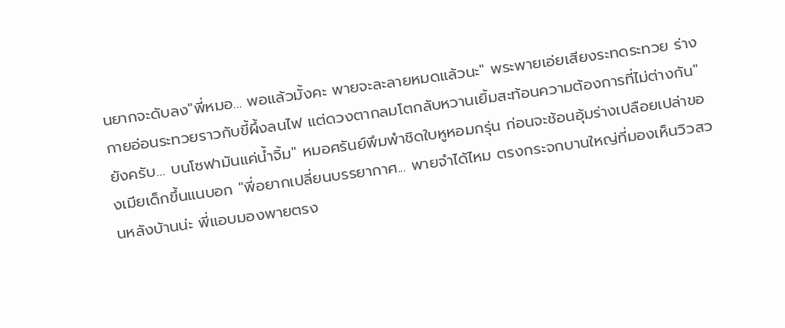นยากจะดับลง"พี่หมอ... พอแล้วมั้งคะ พายจะละลายหมดแล้วนะ" พระพายเอ่ยเสียงระทดระทวย ร่างกายอ่อนระทวยราวกับขี้ผึ้งลนไฟ แต่ดวงตากลมโตกลับหวานเยิ้มสะท้อนความต้องการที่ไม่ต่างกัน"ยังครับ... บนโซฟามันแค่น้ำจิ้ม" หมอศรันย์พึมพำชิดใบหูหอมกรุ่น ก่อนจะช้อนอุ้มร่างเปลือยเปล่าของเมียเด็กขึ้นแนบอก "พี่อยากเปลี่ยนบรรยากาศ... พายจำได้ไหม ตรงกระจกบานใหญ่ที่มองเห็นวิวสวนหลังบ้านน่ะ พี่แอบมองพายตรง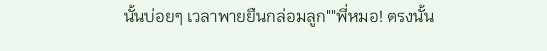นั้นบ่อยๆ เวลาพายยืนกล่อมลูก""พี่หมอ! ตรงนั้น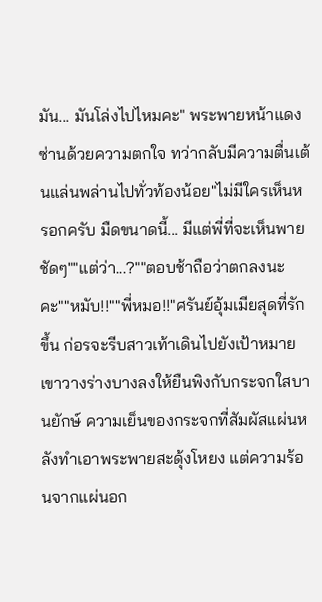มัน... มันโล่งไปไหมคะ" พระพายหน้าแดงซ่านด้วยความตกใจ ทว่ากลับมีความตื่นเต้นแล่นพล่านไปทั่วท้องน้อย"ไม่มีใครเห็นหรอกครับ มืดขนาดนี้... มีแต่พี่ที่จะเห็นพายชัดๆ""แต่ว่า...?""ตอบช้าถือว่าตกลงนะคะ""หมับ!!""พี่หมอ!!"ศรันย์อุ้มเมียสุดที่รักขึ้น ก่อรจะรีบสาวเท้าเดินไปยังเป้าหมาย เขาวางร่างบางลงให้ยืนพิงกับกระจกใสบานยักษ์ ความเย็นของกระจกที่สัมผัสแผ่นหลังทำเอาพระพายสะดุ้งโหยง แต่ความร้อนจากแผ่นอก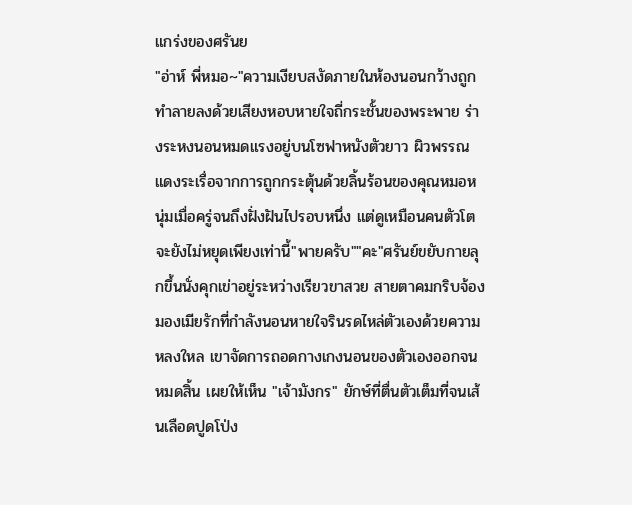แกร่งของศรันย
"อ่าห์ พี่หมอ~"ความเงียบสงัดภายในห้องนอนกว้างถูกทำลายลงด้วยเสียงหอบหายใจถี่กระชั้นของพระพาย ร่างระหงนอนหมดแรงอยู่บนโซฟาหนังตัวยาว ผิวพรรณแดงระเรื่อจากการถูกกระตุ้นด้วยลิ้นร้อนของคุณหมอหนุ่มเมื่อครู่จนถึงฝั่งฝันไปรอบหนึ่ง แต่ดูเหมือนคนตัวโตจะยังไม่หยุดเพียงเท่านี้"พายครับ""คะ"ศรันย์ขยับกายลุกขึ้นนั่งคุกเข่าอยู่ระหว่างเรียวขาสวย สายตาคมกริบจ้องมองเมียรักที่กำลังนอนหายใจรินรดไหล่ตัวเองด้วยความหลงใหล เขาจัดการถอดกางเกงนอนของตัวเองออกจนหมดสิ้น เผยให้เห็น "เจ้ามังกร" ยักษ์ที่ตื่นตัวเต็มที่จนเส้นเลือดปูดโป่ง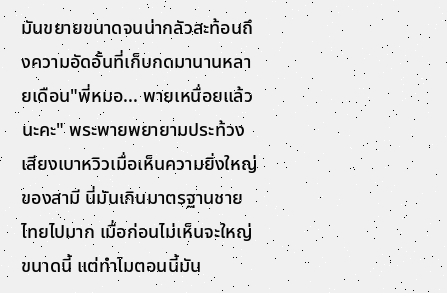มันขยายขนาดจนน่ากลัวสะท้อนถึงความอัดอั้นที่เก็บกดมานานหลายเดือน"พี่หมอ... พายเหนื่อยแล้วนะคะ" พระพายพยายามประท้วงเสียงเบาหวิวเมื่อเห็นความยิ่งใหญ่ของสามี นี่มันเกินมาตรฐานชายไทยไปมาก เมื่อก่อนไม่เห็นจะใหญ่ขนาดนี้ แต่ทำไมตอนนี้มัน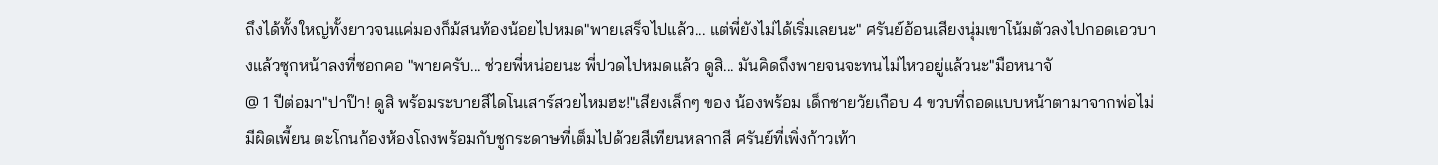ถึงได้ทั้งใหญ่ทั้งยาวจนแค่มองก็ม้สนท้องน้อยไปหมด"พายเสร็จไปแล้ว... แต่พี่ยังไม่ได้เริ่มเลยนะ" ศรันย์อ้อนเสียงนุ่มเขาโน้มตัวลงไปกอดเอวบางแล้วซุกหน้าลงที่ซอกคอ "พายครับ... ช่วยพี่หน่อยนะ พี่ปวดไปหมดแล้ว ดูสิ... มันคิดถึงพายจนจะทนไม่ไหวอยู่แล้วนะ"มือหนาจั
@ 1 ปีต่อมา"ปาป๊า! ดูสิ พร้อมระบายสีไดโนเสาร์สวยไหมฮะ!"เสียงเล็กๆ ของ น้องพร้อม เด็กชายวัยเกือบ 4 ขวบที่ถอดแบบหน้าตามาจากพ่อไม่มีผิดเพี้ยน ตะโกนก้องห้องโถงพร้อมกับชูกระดาษที่เต็มไปด้วยสีเทียนหลากสี ศรันย์ที่เพิ่งก้าวเท้า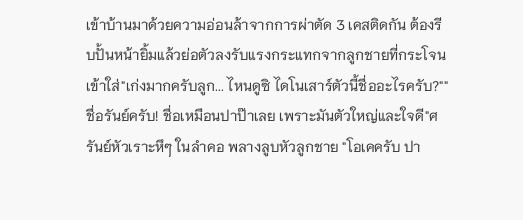เข้าบ้านมาด้วยความอ่อนล้าจากการผ่าตัด 3 เคสติดกัน ต้องรีบปั้นหน้ายิ้มแล้วย่อตัวลงรับแรงกระแทกจากลูกชายที่กระโจนเข้าใส่"เก่งมากครับลูก... ไหนดูซิ ไดโนเสาร์ตัวนี้ชื่ออะไรครับ?""ชื่อรันย์ครับ! ชื่อเหมือนปาป๊าเลย เพราะมันตัวใหญ่และใจดี"ศรันย์หัวเราะหึๆ ในลำคอ พลางลูบหัวลูกชาย "โอเคครับ ปา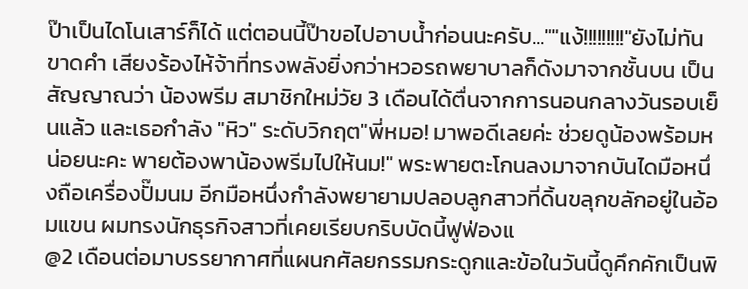ป๊าเป็นไดโนเสาร์ก็ได้ แต่ตอนนี้ป๊าขอไปอาบน้ำก่อนนะครับ...""แง้!!!!!!!!!"ยังไม่ทันขาดคำ เสียงร้องไห้จ้าที่ทรงพลังยิ่งกว่าหวอรถพยาบาลก็ดังมาจากชั้นบน เป็นสัญญาณว่า น้องพรีม สมาชิกใหม่วัย 3 เดือนได้ตื่นจากการนอนกลางวันรอบเย็นแล้ว และเธอกำลัง "หิว" ระดับวิกฤต"พี่หมอ! มาพอดีเลยค่ะ ช่วยดูน้องพร้อมหน่อยนะคะ พายต้องพาน้องพรีมไปให้นม!" พระพายตะโกนลงมาจากบันไดมือหนึ่งถือเครื่องปั๊มนม อีกมือหนึ่งกำลังพยายามปลอบลูกสาวที่ดิ้นขลุกขลักอยู่ในอ้อมแขน ผมทรงนักธุรกิจสาวที่เคยเรียบกริบบัดนี้ฟูฟ่องแ
@2 เดือนต่อมาบรรยากาศที่แผนกศัลยกรรมกระดูกและข้อในวันนี้ดูคึกคักเป็นพิ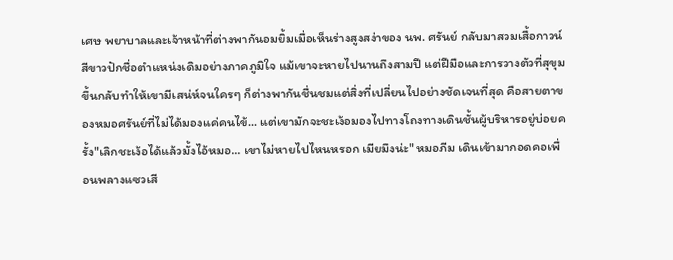เศษ พยาบาลและเจ้าหน้าที่ต่างพากันอมยิ้มเมื่อเห็นร่างสูงสง่าของ นพ. ศรันย์ กลับมาสวมเสื้อกาวน์สีขาวปักชื่อตำแหน่งเดิมอย่างภาคภูมิใจ แม้เขาจะหายไปนานถึงสามปี แต่ฝีมือและการวางตัวที่สุขุมขึ้นกลับทำให้เขามีเสน่ห์จนใครๆ ก็ต่างพากันชื่นชมแต่สิ่งที่เปลี่ยนไปอย่างชัดเจนที่สุด คือสายตาของหมอศรันย์ที่ไม่ได้มองแค่คนไข้... แต่เขามักจะชะเง้อมองไปทางโถงทางเดินชั้นผู้บริหารอยู่บ่อยครั้ง"เลิกชะเง้อได้แล้วมั้งไอ้หมอ... เขาไม่หายไปไหนหรอก เมียมึงน่ะ" หมอภีม เดินเข้ามากอดคอเพื่อนพลางแซวเสี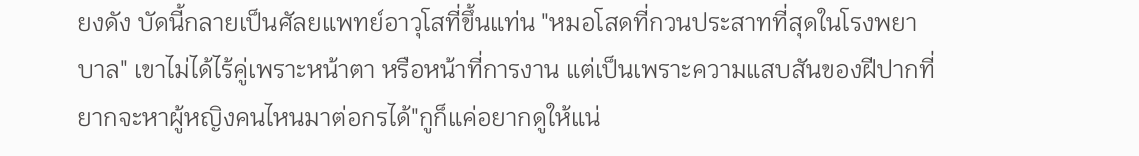ยงดัง บัดนี้กลายเป็นศัลยแพทย์อาวุโสที่ขึ้นแท่น "หมอโสดที่กวนประสาทที่สุดในโรงพยาบาล" เขาไม่ได้ไร้คู่เพราะหน้าตา หรือหน้าที่การงาน แต่เป็นเพราะความแสบสันของฝีปากที่ยากจะหาผู้หญิงคนไหนมาต่อกรได้"กูก็แค่อยากดูให้แน่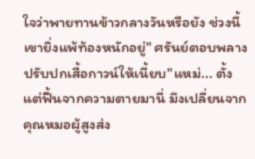ใจว่าพายทานข้าวกลางวันหรือยัง ช่วงนี้เขายิ่งแพ้ท้องหนักอยู่" ศรันย์ตอบพลางปรับปกเสื้อกาวน์ให้เนี้ยบ"แหม่... ตั้งแต่ฟื้นจากความตายมานี่ มึงเปลี่ยนจากคุณหมอผู้สูงส่ง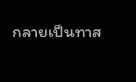กลายเป็นทาส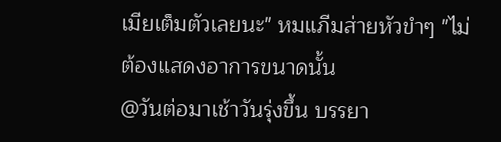เมียเต็มตัวเลยนะ" หมแภีมส่ายหัวขำๆ "ไม่ต้องแสดงอาการขนาดนั้น
@วันต่อมาเช้าวันรุ่งขึ้น บรรยา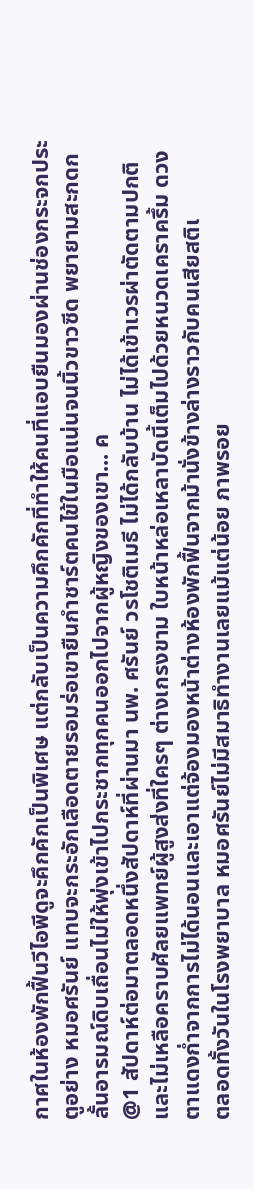กาศในห้องพักฟื้นวีไอพีดูจะคึกคักเป็นพิเศษ แต่กลับเป็นความคึกคักที่ทำให้คนที่แอบยืนมองผ่านช่องกระจกประตูอย่าง หมอศรันย์ แทบจะกระอักเลือดตายรอมร่อเขายืนกำชาร์ตคนไข้ในมือแน่นจนนิ้วขาวซีด พยายามสะกดกลั้นอารมณ์ดิบเถื่อนไม่ให้พุ่งเข้าไปกระชากทุกคนออกไปจากผู้หญิงของเขา... ค
@1 สัปดาห์ต่อมาตลอดหนึ่งสัปดาห์ที่ผ่านมา นพ. ศรันย์ วรโชติเมธี ไม่ได้กลับบ้าน ไม่ได้เข้าเวรผ่าตัดตามปกติ และไม่เหลือคราบศัลยแพทย์ผู้สูงส่งที่ใครๆ ต่างเกรงขาม ใบหน้าหล่อเหลาบัดนี้เต็มไปด้วยหนวดเคราครึ้ม ดวงตาแดงก่ำจากการไม่ได้นอนและเอาแต่จ้องมองหน้าต่างห้องพักฟื้นจากม้านั่งข้างล่างราวกับคนเสียสติเ
ตลอดทั้งวันในโรงพยาบาล หมอศรันย์ไม่มีสมาธิทำงานเลยแม้แต่น้อย ภาพรอย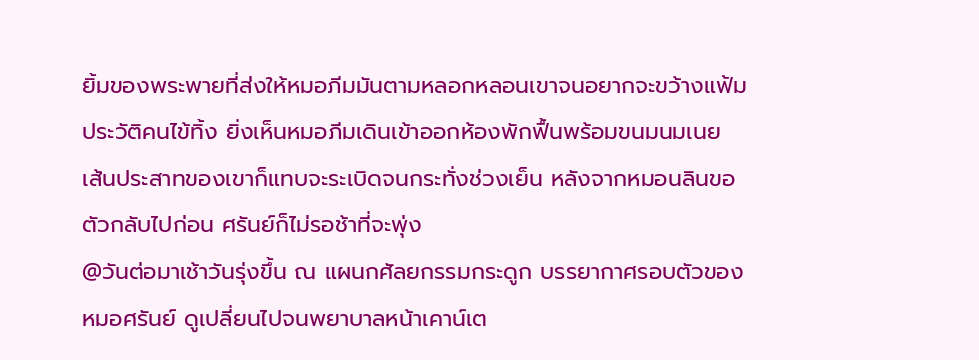ยิ้มของพระพายที่ส่งให้หมอภีมมันตามหลอกหลอนเขาจนอยากจะขว้างแฟ้มประวัติคนไข้ทิ้ง ยิ่งเห็นหมอภีมเดินเข้าออกห้องพักฟื้นพร้อมขนมนมเนย เส้นประสาทของเขาก็แทบจะระเบิดจนกระทั่งช่วงเย็น หลังจากหมอนลินขอตัวกลับไปก่อน ศรันย์ก็ไม่รอช้าที่จะพุ่ง
@วันต่อมาเช้าวันรุ่งขึ้น ณ แผนกศัลยกรรมกระดูก บรรยากาศรอบตัวของ หมอศรันย์ ดูเปลี่ยนไปจนพยาบาลหน้าเคาน์เต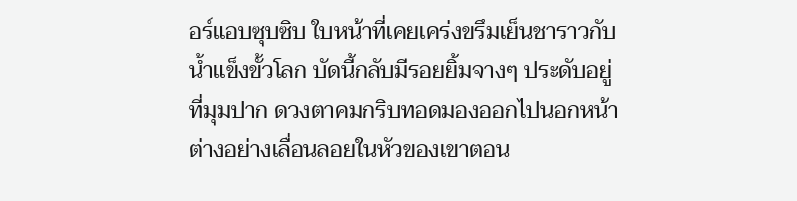อร์แอบซุบซิบ ใบหน้าที่เคยเคร่งขรึมเย็นชาราวกับน้ำแข็งขั้วโลก บัดนี้กลับมีรอยยิ้มจางๆ ประดับอยู่ที่มุมปาก ดวงตาคมกริบทอดมองออกไปนอกหน้าต่างอย่างเลื่อนลอยในหัวของเขาตอน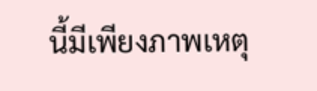นี้มีเพียงภาพเหตุ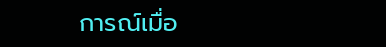การณ์เมื่อ